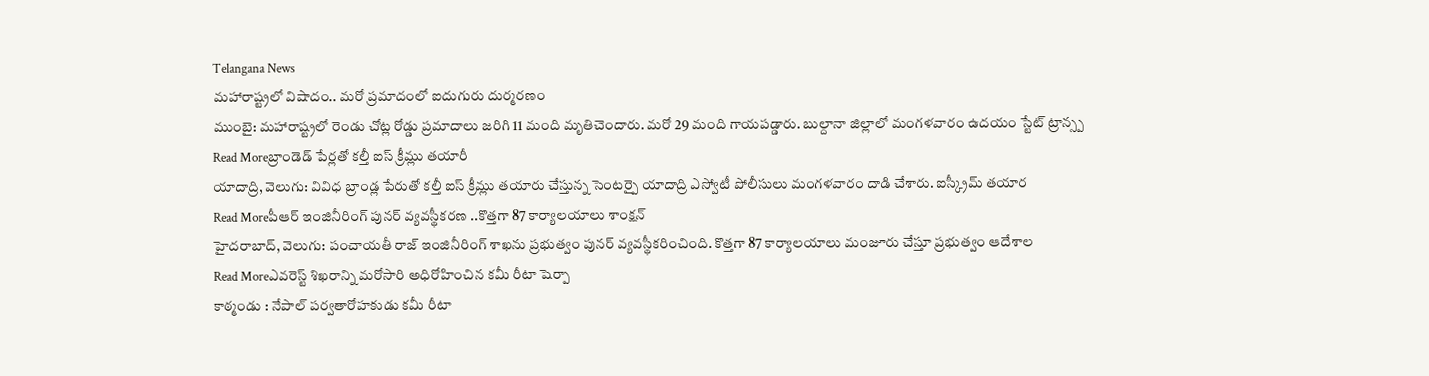Telangana News
మహారాష్ట్రలో విషాదం.. మరో ప్రమాదంలో ఐదుగురు దుర్మరణం
ముంబై: మహారాష్ట్రలో రెండు చోట్ల రోడ్డు ప్రమాదాలు జరిగి 11 మంది మృతిచెందారు. మరో 29 మంది గాయపడ్డారు. బుల్దానా జిల్లాలో మంగళవారం ఉదయం స్టేట్ ట్రాన్స్ప
Read Moreబ్రాండెడ్ పేర్లతో కల్తీ ఐస్ క్రీమ్లు తయారీ
యాదాద్రి, వెలుగు: వివిధ బ్రాండ్ల పేరుతో కల్తీ ఐస్ క్రీమ్లు తయారు చేస్తున్న సెంటర్పై యాదాద్రి ఎస్వోటీ పోలీసులు మంగళవారం దాడి చేశారు. ఐస్క్రీమ్ తయార
Read Moreపీఆర్ ఇంజినీరింగ్ పునర్ వ్యవస్థీకరణ ..కొత్తగా 87 కార్యాలయాలు శాంక్షన్
హైదరాబాద్, వెలుగు: పంచాయతీ రాజ్ ఇంజినీరింగ్ శాఖను ప్రభుత్వం పునర్ వ్యవస్థీకరించింది. కొత్తగా 87 కార్యాలయాలు మంజూరు చేస్తూ ప్రభుత్వం ఆదేశాల
Read Moreఎవరెస్ట్ శిఖరాన్ని మరోసారి అధిరోహించిన కమీ రీటా షెర్పా
కాఠ్మండు : నేపాల్ పర్వతారోహకుడు కమీ రీటా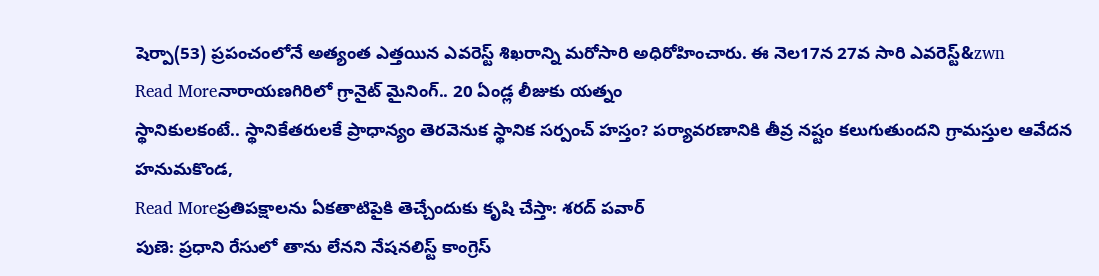షెర్పా(53) ప్రపంచంలోనే అత్యంత ఎత్తయిన ఎవరెస్ట్ శిఖరాన్ని మరోసారి అధిరోహించారు. ఈ నెల17న 27వ సారి ఎవరెస్ట్&zwn
Read Moreనారాయణగిరిలో గ్రానైట్ మైనింగ్.. 20 ఏండ్ల లీజుకు యత్నం
స్థానికులకంటే.. స్థానికేతరులకే ప్రాధాన్యం తెరవెనుక స్థానిక సర్పంచ్ హస్తం? పర్యావరణానికి తీవ్ర నష్టం కలుగుతుందని గ్రామస్తుల ఆవేదన హనుమకొండ,
Read Moreప్రతిపక్షాలను ఏకతాటిపైకి తెచ్చేందుకు కృషి చేస్తా: శరద్ పవార్
పుణె: ప్రధాని రేసులో తాను లేనని నేషనలిస్ట్ కాంగ్రెస్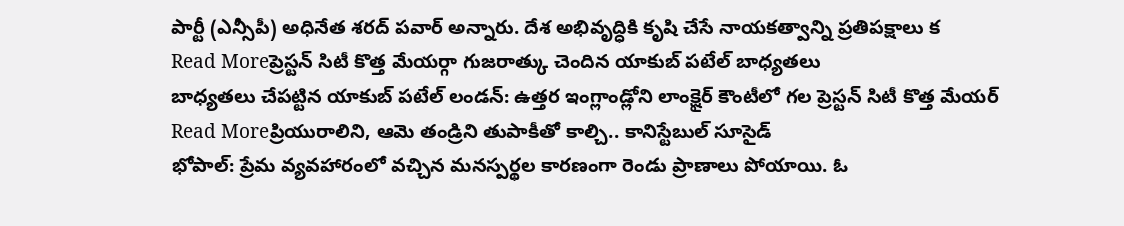పార్టీ (ఎన్సీపీ) అధినేత శరద్ పవార్ అన్నారు. దేశ అభివృద్ధికి కృషి చేసే నాయకత్వాన్ని ప్రతిపక్షాలు క
Read Moreప్రెస్టన్ సిటీ కొత్త మేయర్గా గుజరాత్కు చెందిన యాకుబ్ పటేల్ బాధ్యతలు
బాధ్యతలు చేపట్టిన యాకుబ్ పటేల్ లండన్: ఉత్తర ఇంగ్లాండ్లోని లాంక్షైర్ కౌంటీలో గల ప్రెస్టన్ సిటీ కొత్త మేయర్
Read Moreప్రియురాలిని, ఆమె తండ్రిని తుపాకీతో కాల్చి.. కానిస్టేబుల్ సూసైడ్
భోపాల్: ప్రేమ వ్యవహారంలో వచ్చిన మనస్పర్థల కారణంగా రెండు ప్రాణాలు పోయాయి. ఓ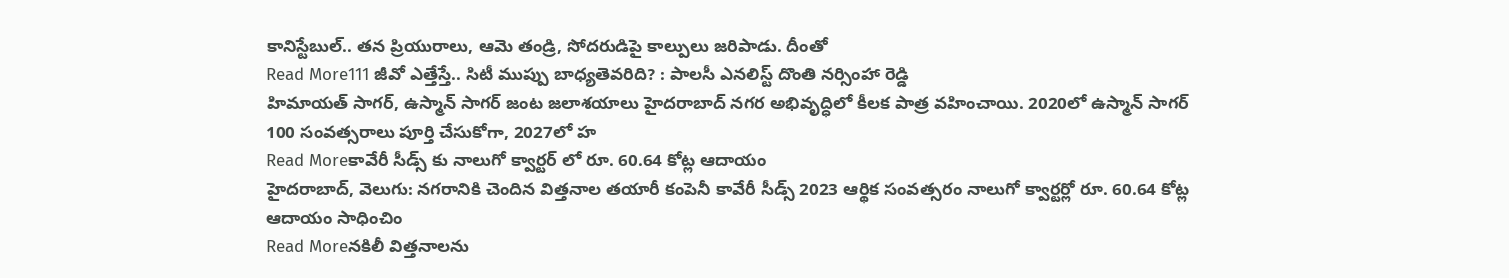కానిస్టేబుల్.. తన ప్రియురాలు, ఆమె తండ్రి, సోదరుడిపై కాల్పులు జరిపాడు. దీంతో
Read More111 జీవో ఎత్తేస్తే.. సిటీ ముప్పు బాధ్యతెవరిది? : పాలసీ ఎనలిస్ట్ దొంతి నర్సింహా రెడ్డి
హిమాయత్ సాగర్, ఉస్మాన్ సాగర్ జంట జలాశయాలు హైదరాబాద్ నగర అభివృద్ధిలో కీలక పాత్ర వహించాయి. 2020లో ఉస్మాన్ సాగర్ 100 సంవత్సరాలు పూర్తి చేసుకోగా, 2027లో హ
Read Moreకావేరీ సీడ్స్ కు నాలుగో క్వార్టర్ లో రూ. 60.64 కోట్ల ఆదాయం
హైదరాబాద్, వెలుగు: నగరానికి చెందిన విత్తనాల తయారీ కంపెనీ కావేరీ సీడ్స్ 2023 ఆర్థిక సంవత్సరం నాలుగో క్వార్టర్లో రూ. 60.64 కోట్ల ఆదాయం సాధించిం
Read Moreనకిలీ విత్తనాలను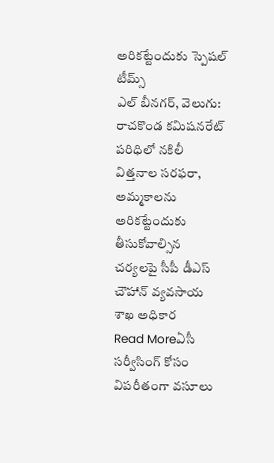అరికట్టేందుకు స్పెషల్ టీమ్స్
ఎల్ బీనగర్, వెలుగు: రాచకొండ కమిషనరేట్ పరిధిలో నకిలీ విత్తనాల సరఫరా, అమ్మకాలను అరికట్టేందుకు తీసుకోవాల్సిన చర్యలపై సీపీ డీఎస్ చౌహాన్ వ్యవసాయ శాఖ అధికార
Read Moreఏసీ సర్వీసింగ్ కోసం విపరీతంగా వసూలు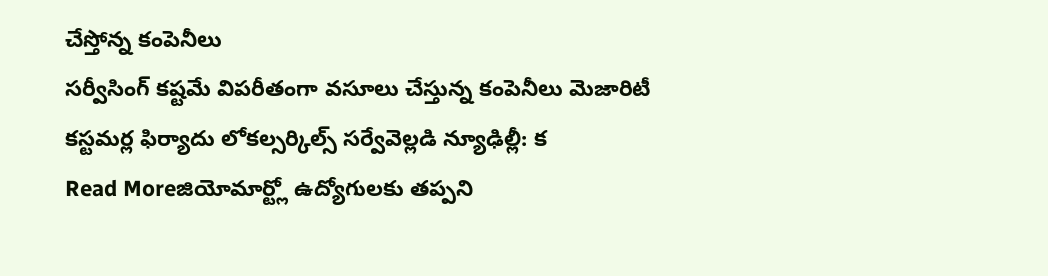చేస్తోన్న కంపెనీలు
సర్వీసింగ్ కష్టమే విపరీతంగా వసూలు చేస్తున్న కంపెనీలు మెజారిటీ కస్టమర్ల ఫిర్యాదు లోకల్సర్కిల్స్ సర్వేవెల్లడి న్యూఢిల్లీ: క
Read Moreజియోమార్ట్లో ఉద్యోగులకు తప్పని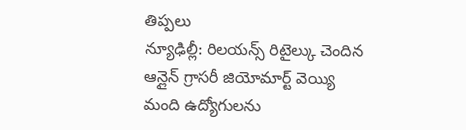తిప్పలు
న్యూఢిల్లీ: రిలయన్స్ రిటైల్కు చెందిన ఆన్లైన్ గ్రాసరీ జియోమార్ట్ వెయ్యి మంది ఉద్యోగులను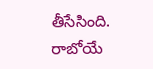తీసేసింది. రాబోయే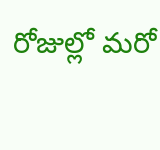రోజుల్లో మరో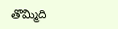తొమ్మిది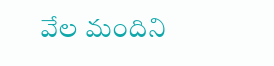వేల మందిని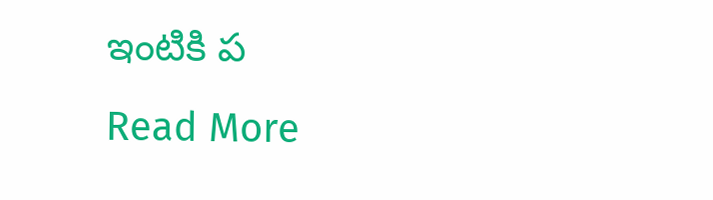ఇంటికి ప
Read More